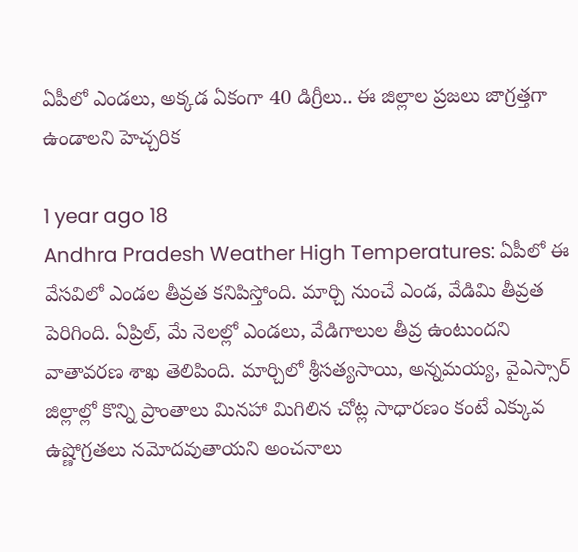ఏపీలో ఎండలు, అక్కడ ఏకంగా 40 డిగ్రీలు.. ఈ జిల్లాల ప్రజలు జాగ్రత్తగా ఉండాలని హెచ్చరిక

1 year ago 18
Andhra Pradesh Weather High Temperatures: ఏపీలో ఈ వేసవిలో ఎండల తీవ్రత కనిపిస్తోంది. మార్చి నుంచే ఎండ, వేడిమి తీవ్రత పెరిగింది. ఏప్రిల్, మే నెలల్లో ఎండలు, వేడిగాలుల తీవ్ర ఉంటుందని వాతావరణ శాఖ తెలిపింది. మార్చిలో శ్రీసత్యసాయి, అన్నమయ్య, వైఎస్సార్‌ జిల్లాల్లో కొన్ని ప్రాంతాలు మినహా మిగిలిన చోట్ల సాధారణం కంటే ఎక్కువ ఉష్ణోగ్రతలు నమోదవుతాయని అంచనాలు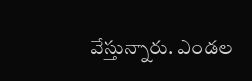వేస్తున్నారు. ఎండల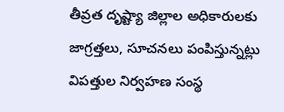తీవ్రత దృష్ట్యా జిల్లాల అధికారులకు జాగ్రత్తలు, సూచనలు పంపిస్తున్నట్లు విపత్తుల నిర్వహణ సంస్థ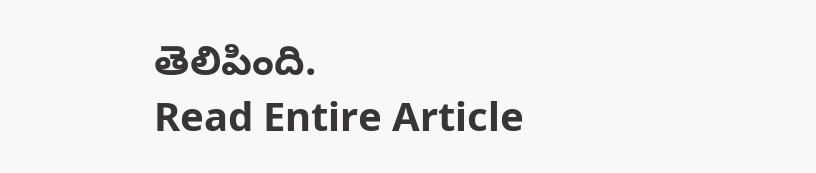తెలిపింది.
Read Entire Article